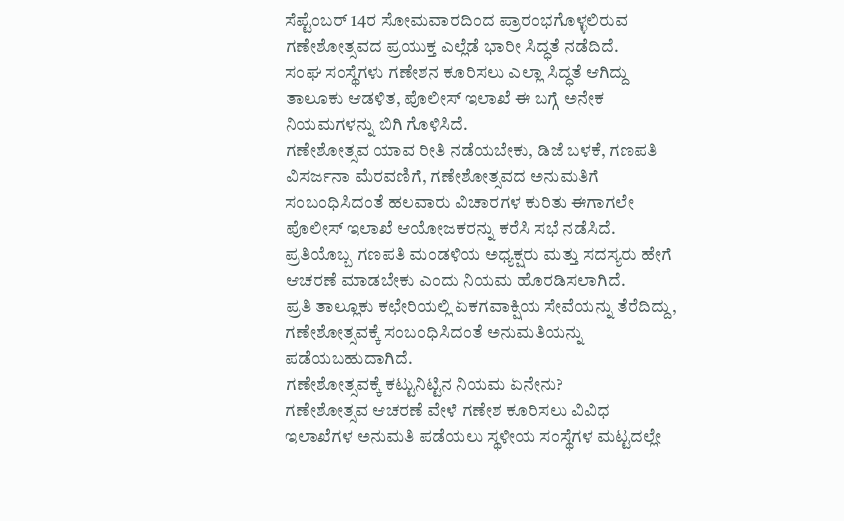ಸೆಪ್ಟೆಂಬರ್ 14ರ ಸೋಮವಾರದಿಂದ ಪ್ರಾರಂಭಗೊಳ್ಳಲಿರುವ ಗಣೇಶೋತ್ಸವದ ಪ್ರಯುಕ್ತ ಎಲ್ಲೆಡೆ ಭಾರೀ ಸಿದ್ಧತೆ ನಡೆದಿದೆ.
ಸಂಘ ಸಂಸ್ಥೆಗಳು ಗಣೇಶನ ಕೂರಿಸಲು ಎಲ್ಲಾ ಸಿದ್ಧತೆ ಆಗಿದ್ದು ತಾಲೂಕು ಆಡಳಿತ, ಪೊಲೀಸ್ ಇಲಾಖೆ ಈ ಬಗ್ಗೆ ಅನೇಕ ನಿಯಮಗಳನ್ನು ಬಿಗಿ ಗೊಳಿಸಿದೆ.
ಗಣೇಶೋತ್ಸವ ಯಾವ ರೀತಿ ನಡೆಯಬೇಕು, ಡಿಜೆ ಬಳಕೆ, ಗಣಪತಿ ವಿಸರ್ಜನಾ ಮೆರವಣಿಗೆ, ಗಣೇಶೋತ್ಸವದ ಅನುಮತಿಗೆ ಸಂಬಂಧಿಸಿದಂತೆ ಹಲವಾರು ವಿಚಾರಗಳ ಕುರಿತು ಈಗಾಗಲೇ ಪೊಲೀಸ್ ಇಲಾಖೆ ಆಯೋಜಕರನ್ನು ಕರೆಸಿ ಸಭೆ ನಡೆಸಿದೆ. ಪ್ರತಿಯೊಬ್ಬ ಗಣಪತಿ ಮಂಡಳಿಯ ಅಧ್ಯಕ್ಷರು ಮತ್ತು ಸದಸ್ಯರು ಹೇಗೆ ಆಚರಣೆ ಮಾಡಬೇಕು ಎಂದು ನಿಯಮ ಹೊರಡಿಸಲಾಗಿದೆ.
ಪ್ರತಿ ತಾಲ್ಲೂಕು ಕಛೇರಿಯಲ್ಲಿ ಏಕಗವಾಕ್ಷಿಯ ಸೇವೆಯನ್ನು ತೆರೆದಿದ್ದು, ಗಣೇಶೋತ್ಸವಕ್ಕೆ ಸಂಬಂಧಿಸಿದಂತೆ ಅನುಮತಿಯನ್ನು ಪಡೆಯಬಹುದಾಗಿದೆ.
ಗಣೇಶೋತ್ಸವಕ್ಕೆ ಕಟ್ಟುನಿಟ್ಟಿನ ನಿಯಮ ಏನೇನು?
ಗಣೇಶೋತ್ಸವ ಆಚರಣೆ ವೇಳೆ ಗಣೇಶ ಕೂರಿಸಲು ವಿವಿಧ ಇಲಾಖೆಗಳ ಅನುಮತಿ ಪಡೆಯಲು ಸ್ಥಳೀಯ ಸಂಸ್ಥೆಗಳ ಮಟ್ಟದಲ್ಲೇ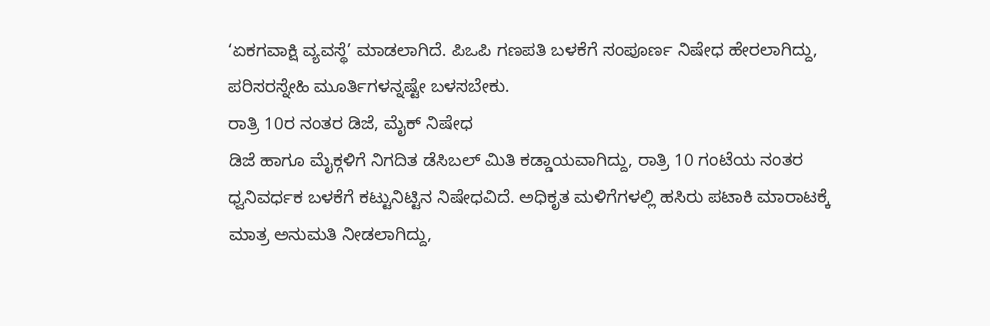‘ಏಕಗವಾಕ್ಷಿ ವ್ಯವಸ್ಥೆ’ ಮಾಡಲಾಗಿದೆ. ಪಿಒಪಿ ಗಣಪತಿ ಬಳಕೆಗೆ ಸಂಪೂರ್ಣ ನಿಷೇಧ ಹೇರಲಾಗಿದ್ದು, ಪರಿಸರಸ್ನೇಹಿ ಮೂರ್ತಿಗಳನ್ನಷ್ಟೇ ಬಳಸಬೇಕು.
ರಾತ್ರಿ 10ರ ನಂತರ ಡಿಜೆ, ಮೈಕ್ ನಿಷೇಧ
ಡಿಜೆ ಹಾಗೂ ಮೈಕ್ಗಳಿಗೆ ನಿಗದಿತ ಡೆಸಿಬಲ್ ಮಿತಿ ಕಡ್ಡಾಯವಾಗಿದ್ದು, ರಾತ್ರಿ 10 ಗಂಟೆಯ ನಂತರ ಧ್ವನಿವರ್ಧಕ ಬಳಕೆಗೆ ಕಟ್ಟುನಿಟ್ಟಿನ ನಿಷೇಧವಿದೆ. ಅಧಿಕೃತ ಮಳಿಗೆಗಳಲ್ಲಿ ಹಸಿರು ಪಟಾಕಿ ಮಾರಾಟಕ್ಕೆ ಮಾತ್ರ ಅನುಮತಿ ನೀಡಲಾಗಿದ್ದು,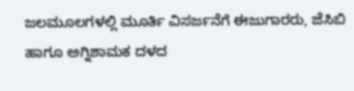ಜಲಮೂಲಗಳಲ್ಲಿ ಮೂರ್ತಿ ವಿಸರ್ಜನೆಗೆ ಈಜುಗಾರರು, ಜೆಸಿಬಿ ಹಾಗೂ ಅಗ್ನಿಶಾಮಕ ದಳದ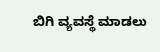ಬಿಗಿ ವ್ಯವಸ್ಥೆ ಮಾಡಲು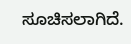ಸೂಚಿಸಲಾಗಿದೆ.